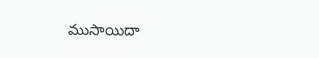ముసాయిదా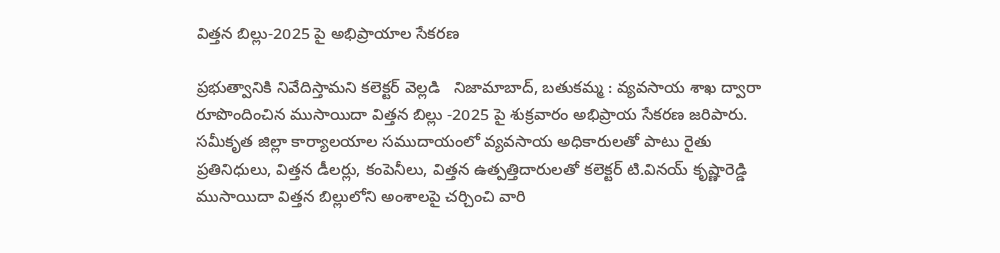విత్తన బిల్లు-2025 పై అభిప్రాయాల సేకరణ

ప్రభుత్వానికి నివేదిస్తామని కలెక్టర్ వెల్లడి   నిజామాబాద్, బతుకమ్మ : వ్యవసాయ శాఖ ద్వారా రూపొందించిన ముసాయిదా విత్తన బిల్లు -2025 పై శుక్రవారం అభిప్రాయ సేకరణ జరిపారు. సమీకృత జిల్లా కార్యాలయాల సముదాయంలో వ్యవసాయ అధికారులతో పాటు రైతు ప్రతినిధులు, విత్తన డీలర్లు, కంపెనీలు, విత్తన ఉత్పత్తిదారులతో కలెక్టర్ టి.వినయ్ కృష్ణారెడ్డి ముసాయిదా విత్తన బిల్లులోని అంశాలపై చర్చించి వారి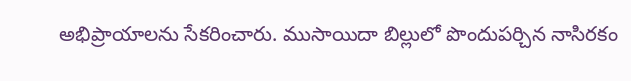అభిప్రాయాలను సేకరించారు. ముసాయిదా బిల్లులో పొందుపర్చిన నాసిరకం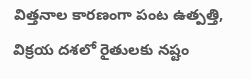విత్తనాల కారణంగా పంట ఉత్పత్తి, విక్రయ దశలో రైతులకు నష్టం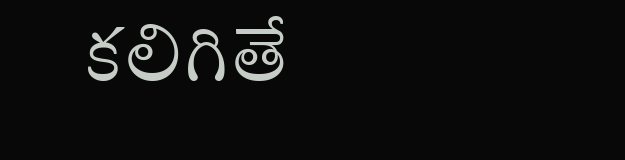కలిగితే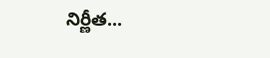నిర్ణీత...